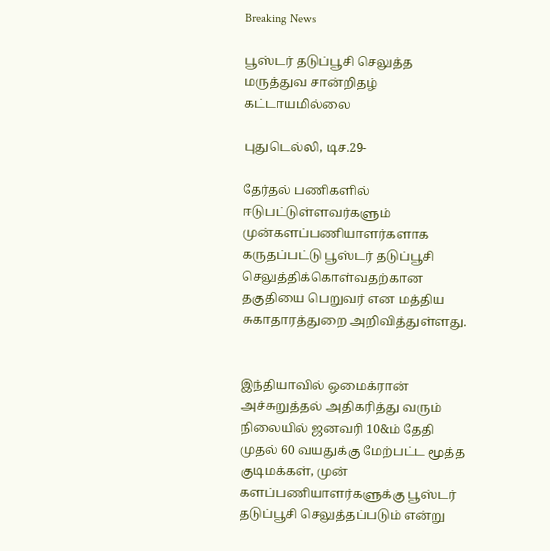Breaking News

பூஸ்டர் தடுப்பூசி செலுத்த மருத்துவ சான்றிதழ் கட்டாயமில்லை

புதுடெல்லி, டிச.29-

தேர்தல் பணிகளில் ஈடுபட்டுள்ளவர்களும் முன்களப்பணியாளர்களாக கருதப்பட்டு பூஸ்டர் தடுப்பூசி செலுத்திக்கொள்வதற்கான தகுதியை பெறுவர் என மத்திய சுகாதாரத்துறை அறிவித்துள்ளது.


இந்தியாவில் ஒமைக்ரான் அச்சுறுத்தல் அதிகரித்து வரும் நிலையில் ஜனவரி 10&ம் தேதி முதல் 60 வயதுக்கு மேற்பட்ட மூத்த குடிமக்கள், முன் களப்பணியாளர்களுக்கு பூஸ்டர் தடுப்பூசி செலுத்தப்படும் என்று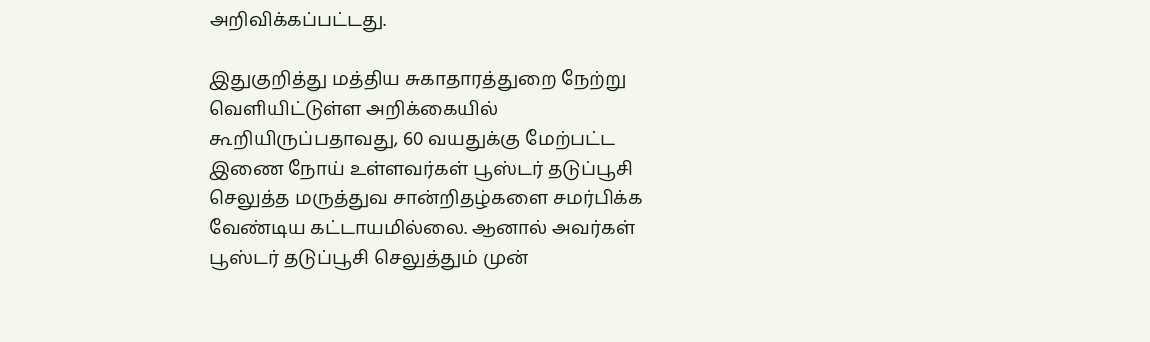அறிவிக்கப்பட்டது.

இதுகுறித்து மத்திய சுகாதாரத்துறை நேற்று வெளியிட்டுள்ள அறிக்கையில் கூறியிருப்பதாவது, 60 வயதுக்கு மேற்பட்ட இணை நோய் உள்ளவர்கள் பூஸ்டர் தடுப்பூசி செலுத்த மருத்துவ சான்றிதழ்களை சமர்பிக்க வேண்டிய கட்டாயமில்லை. ஆனால் அவர்கள் பூஸ்டர் தடுப்பூசி செலுத்தும் முன்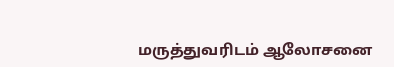மருத்துவரிடம் ஆலோசனை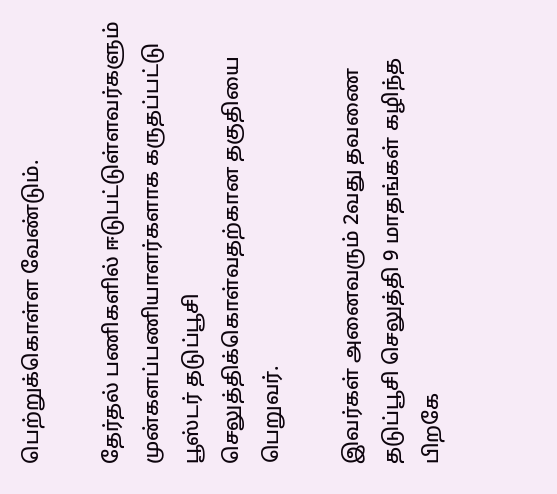பெற்றுக்கொள்ள வேண்டும்.

தேர்தல் பணிகளில் ஈடுபட்டுள்ளவர்களும் முன்களப்பணியாளர்களாக கருதப்பட்டு பூஸ்டர் தடுப்பூசி செலுத்திக்கொள்வதற்கான தகுதியை பெறுவர்.

இவர்கள் அனைவரும் 2வது தவணை தடுப்பூசி செலுத்தி 9 மாதங்கள் கழிந்த பிறகே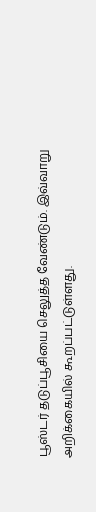பூஸ்டர் தடுப்பூசியை செலுத்த வேண்டும். இவ்வாறு அறிக்கையில் கூறப்பட்டுள்ளது.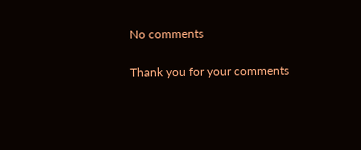No comments

Thank you for your comments